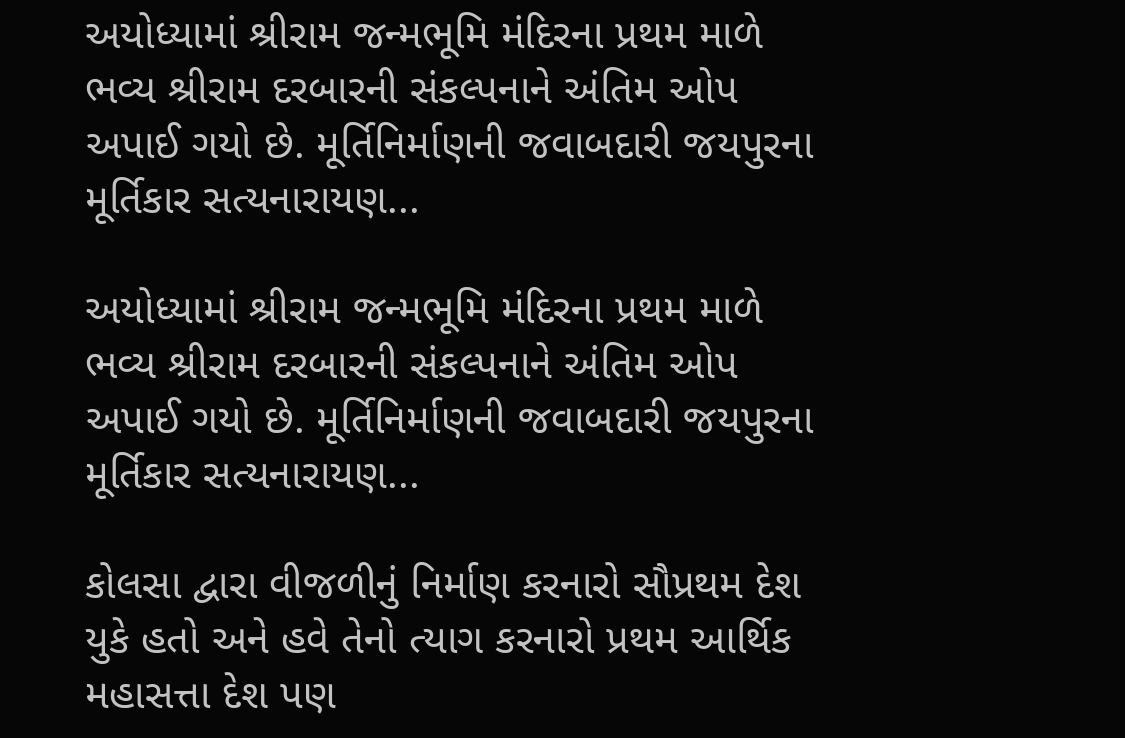અયોધ્યામાં શ્રીરામ જન્મભૂમિ મંદિરના પ્રથમ માળે ભવ્ય શ્રીરામ દરબારની સંકલ્પનાને અંતિમ ઓપ અપાઈ ગયો છે. મૂર્તિનિર્માણની જવાબદારી જયપુરના મૂર્તિકાર સત્યનારાયણ...

અયોધ્યામાં શ્રીરામ જન્મભૂમિ મંદિરના પ્રથમ માળે ભવ્ય શ્રીરામ દરબારની સંકલ્પનાને અંતિમ ઓપ અપાઈ ગયો છે. મૂર્તિનિર્માણની જવાબદારી જયપુરના મૂર્તિકાર સત્યનારાયણ...

કોલસા દ્વારા વીજળીનું નિર્માણ કરનારો સૌપ્રથમ દેશ યુકે હતો અને હવે તેનો ત્યાગ કરનારો પ્રથમ આર્થિક મહાસત્તા દેશ પણ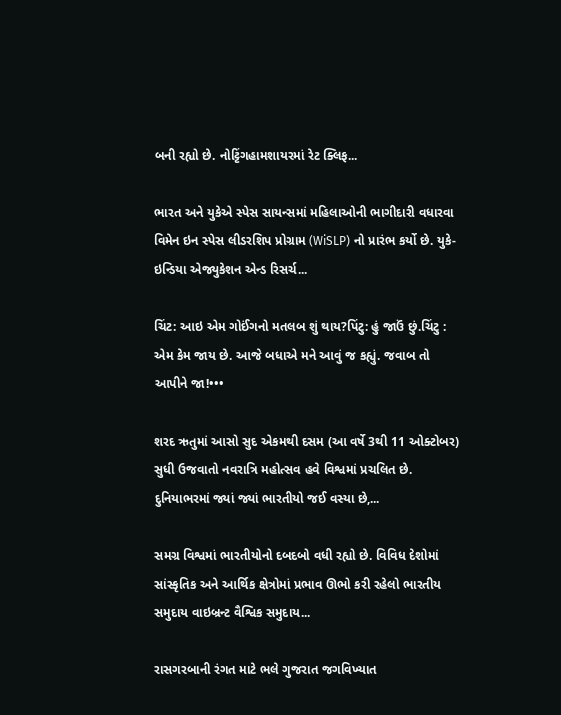બની રહ્યો છે. નોટ્ટિંગહામશાયરમાં રેટ ક્લિફ...

ભારત અને યુકેએ સ્પેસ સાયન્સમાં મહિલાઓની ભાગીદારી વધારવા વિમેન ઇન સ્પેસ લીડરશિપ પ્રોગ્રામ (WiSLP) નો પ્રારંભ કર્યો છે. યુકે-ઇન્ડિયા એજ્યુકેશન એન્ડ રિસર્ચ...

ચિંટ: આઇ એમ ગોઈંગનો મતલબ શું થાય?પિંટુ: હું જાઉં છું.ચિંટુ : એમ કેમ જાય છે. આજે બધાએ મને આવું જ કહ્યું. જવાબ તો આપીને જા!•••

શરદ ઋતુમાં આસો સુદ એકમથી દસમ (આ વર્ષે 3થી 11 ઓક્ટોબર) સુધી ઉજવાતો નવરાત્રિ મહોત્સવ હવે વિશ્વમાં પ્રચલિત છે. દુનિયાભરમાં જ્યાં જ્યાં ભારતીયો જઈ વસ્યા છે,...

સમગ્ર વિશ્વમાં ભારતીયોનો દબદબો વધી રહ્યો છે. વિવિધ દેશોમાં સાંસ્કૃતિક અને આર્થિક ક્ષેત્રોમાં પ્રભાવ ઊભો કરી રહેલો ભારતીય સમુદાય વાઇબ્રન્ટ વૈશ્વિક સમુદાય...

રાસગરબાની રંગત માટે ભલે ગુજરાત જગવિખ્યાત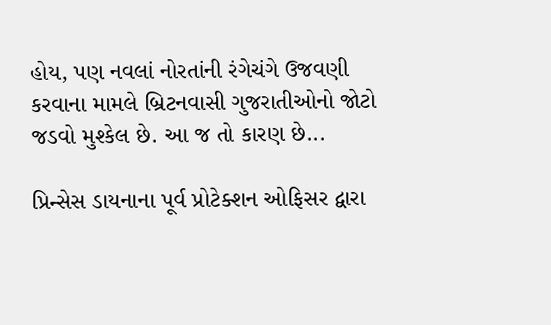હોય, પણ નવલાં નોરતાંની રંગેચંગે ઉજવણી કરવાના મામલે બ્રિટનવાસી ગુજરાતીઓનો જોટો જડવો મુશ્કેલ છે. આ જ તો કારણ છે...

પ્રિન્સેસ ડાયનાના પૂર્વ પ્રોટેક્શન ઓફિસર દ્વારા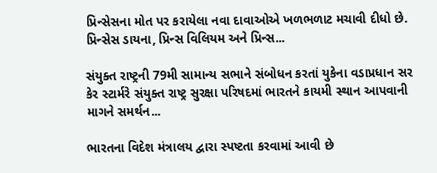પ્રિન્સેસના મોત પર કરાયેલા નવા દાવાઓએ ખળભળાટ મચાવી દીધો છે. પ્રિન્સેસ ડાયના, પ્રિન્સ વિલિયમ અને પ્રિન્સ...

સંયુક્ત રાષ્ટ્રની 79મી સામાન્ય સભાને સંબોધન કરતાં યુકેના વડાપ્રધાન સર કેર સ્ટાર્મરે સંયુક્ત રાષ્ટ્ર સુરક્ષા પરિષદમાં ભારતને કાયમી સ્થાન આપવાની માગને સમર્થન...

ભારતના વિદેશ મંત્રાલય દ્વારા સ્પષ્ટતા કરવામાં આવી છે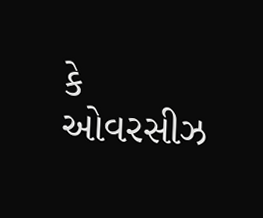કે ઓવરસીઝ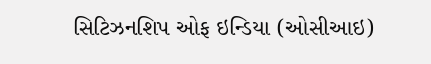સિટિઝનશિપ ઓફ ઇન્ડિયા (ઓસીઆઇ)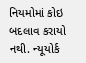નિયમોમાં કોઇ બદલાવ કરાયો નથી. ન્યૂયોર્ક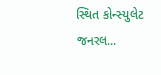સ્થિત કોન્સ્યુલેટ જનરલ...